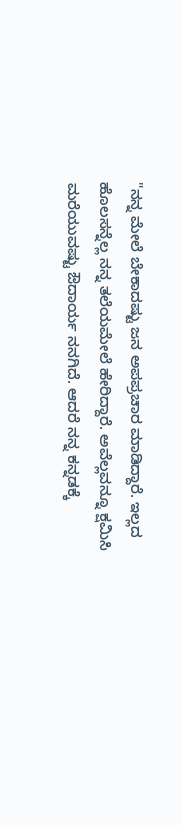"ನನ್ನ ಮೇಲೆ ಬೇಕಾದಷ್ಟು ಜನ ಅಪಪ್ರಚಾರ ಮಾಡಿದ್ದಾರೆ. ಇಲ್ಲದ ಹೊಲಸನ್ನೆಲ್ಲ ನನ್ನ ತಲೆಯಮೇಲೆ ಹೇರಿದ್ದಾರೆ. ಅವೆಲ್ಲವನ್ನೂ ಕ್ಷಮಿಸಿ ಮರೆಯುವಷ್ಟು ಔದಾರ್ಯ ನನಗಿದೆ. ಆದರೆ ನನ್ನ ಕನ್ನಡಕ್ಕೆ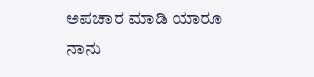ಅಪಚಾರ ಮಾಡಿ ಯಾರೂ ನಾನು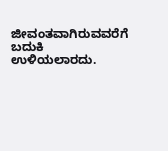ಜೀವಂತವಾಗಿರುವವರೆಗೆ ಬದುಕಿ ಉಳಿಯಲಾರದು.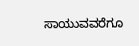ಸಾಯುವವರೆಗೂ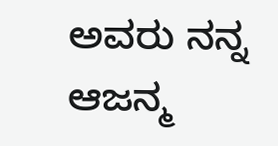ಅವರು ನನ್ನ ಆಜನ್ಮ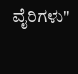ವೈರಿಗಳು"